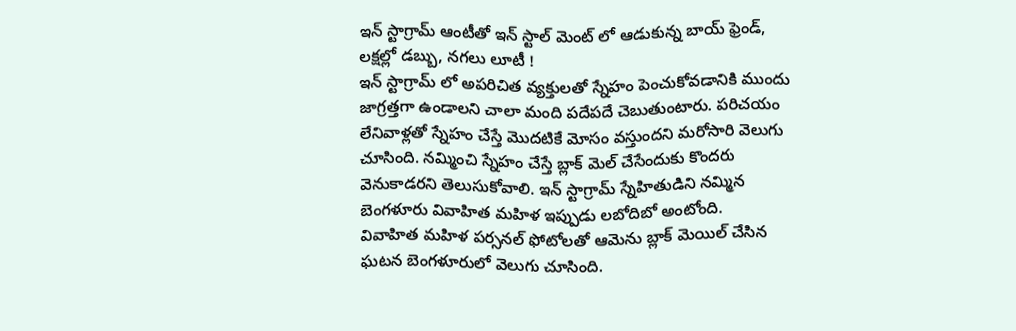ఇన్ స్టాగ్రామ్ ఆంటీతో ఇన్ స్టాల్ మెంట్ లో ఆడుకున్న బాయ్ ఫ్రెండ్, లక్షల్లో డబ్బు, నగలు లూటీ !
ఇన్ స్టాగ్రామ్ లో అపరిచిత వ్యక్తులతో స్నేహం పెంచుకోవడానికి ముందు జాగ్రత్తగా ఉండాలని చాలా మంది పదేపదే చెబుతుంటారు. పరిచయం లేనివాళ్లతో స్నేహం చేస్తే మొదటికే మోసం వస్తుందని మరోసారి వెలుగు చూసింది. నమ్మించి స్నేహం చేస్తే బ్లాక్ మెల్ చేసేందుకు కొందరు వెనుకాడరని తెలుసుకోవాలి. ఇన్ స్టాగ్రామ్ స్నేహితుడిని నమ్మిన బెంగళూరు వివాహిత మహిళ ఇప్పుడు లబోదిబో అంటోంది.
వివాహిత మహిళ పర్సనల్ ఫోటోలతో ఆమెను బ్లాక్ మెయిల్ చేసిన ఘటన బెంగళూరులో వెలుగు చూసింది.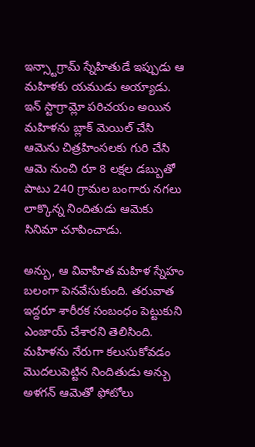ఇన్స్టాగ్రామ్ స్నేహితుడే ఇప్పుడు ఆ మహిళకు యముడు అయ్యాడు. ఇన్ స్టాగ్రామ్లో పరిచయం అయిన మహిళను బ్లాక్ మెయిల్ చేసి ఆమెను చిత్రహింసలకు గురి చేసి ఆమె నుంచి రూ 8 లక్షల డబ్బుతో పాటు 240 గ్రామల బంగారు నగలు లాక్కొన్న నిందితుడు ఆమెకు సినిమా చూపించాడు.

అన్బు, ఆ వివాహిత మహిళ స్నేహం బలంగా పెనవేసుకుంది. తరువాత ఇద్దరూ శారీరక సంబంధం పెట్టుకుని ఎంజాయ్ చేశారని తెలిసింది. మహిళను నేరుగా కలుసుకోవడం మొదలుపెట్టిన నిందితుడు అన్బు అళగన్ ఆమెతో ఫోటోలు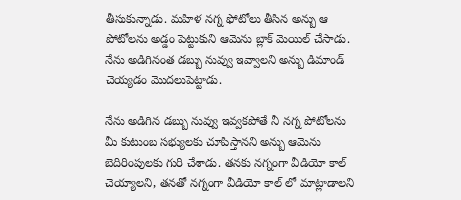తీసుకున్నాడు. మహిళ నగ్న ఫోటోలు తీసిన అన్బు ఆ పోటోలను అడ్డం పెట్టుకుని ఆమెను బ్లాక్ మెయిల్ చేసాడు. నేను అడిగినంత డబ్బు నువ్వు ఇవ్వాలని అన్బు డిమాండ్ చెయ్యడం మొదలుపెట్టాడు.

నేను అడిగిన డబ్బు నువ్వు ఇవ్వకపోతే నీ నగ్న పోటోలను మీ కుటుంబ సభ్యులకు చూపిస్తానని అన్బు ఆమెను బెదిరింపులకు గురి చేశాడు. తనకు నగ్నంగా వీడియో కాల్ చెయ్యాలని, తనతో నగ్నంగా వీడియో కాల్ లో మాట్లాడాలని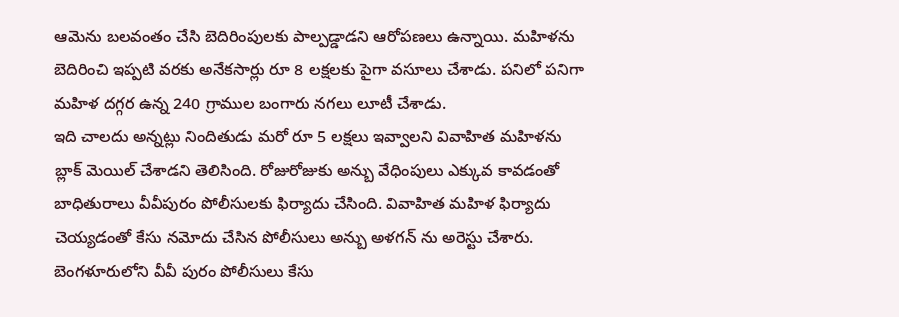ఆమెను బలవంతం చేసి బెదిరింపులకు పాల్పడ్డాడని ఆరోపణలు ఉన్నాయి. మహిళను బెదిరించి ఇప్పటి వరకు అనేకసార్లు రూ 8 లక్షలకు పైగా వసూలు చేశాడు. పనిలో పనిగా మహిళ దగ్గర ఉన్న 240 గ్రాముల బంగారు నగలు లూటీ చేశాడు.
ఇది చాలదు అన్నట్లు నిందితుడు మరో రూ 5 లక్షలు ఇవ్వాలని వివాహిత మహిళను బ్లాక్ మెయిల్ చేశాడని తెలిసింది. రోజురోజుకు అన్బు వేధింపులు ఎక్కువ కావడంతో బాధితురాలు వీవీపురం పోలీసులకు ఫిర్యాదు చేసింది. వివాహిత మహిళ ఫిర్యాదు చెయ్యడంతో కేసు నమోదు చేసిన పోలీసులు అన్బు అళగన్ ను అరెస్టు చేశారు. బెంగళూరులోని వీవీ పురం పోలీసులు కేసు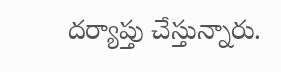దర్యాప్తు చేస్తున్నారు.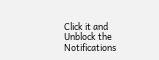Click it and Unblock the Notifications